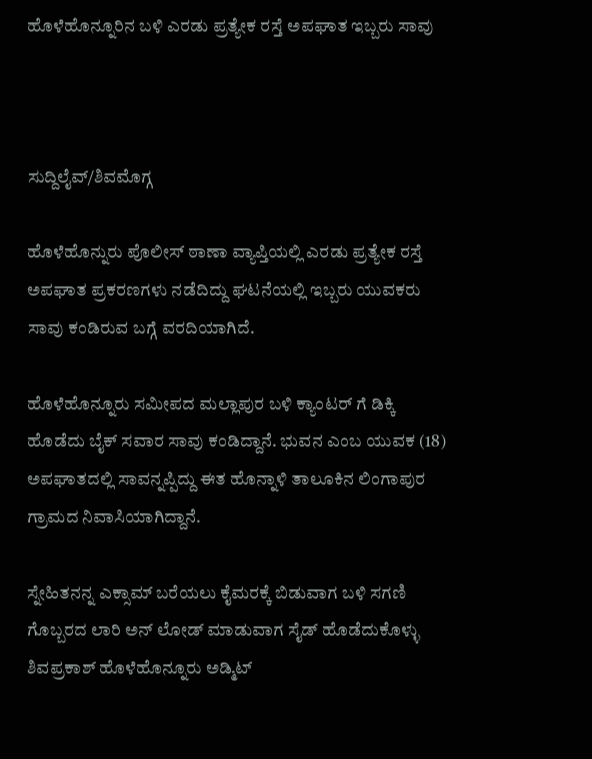ಹೊಳೆಹೊನ್ನೂರಿನ ಬಳಿ ಎರಡು ಪ್ರತ್ಯೇಕ ರಸ್ತೆ ಅಪಘಾತ ಇಬ್ಬರು ಸಾವು



ಸುದ್ದಿಲೈವ್/ಶಿವಮೊಗ್ಗ

ಹೊಳೆಹೊನ್ನುರು ಪೊಲೀಸ್ ಠಾಣಾ ವ್ಯಾಪ್ತಿಯಲ್ಲಿ ಎರಡು ಪ್ರತ್ಯೇಕ ರಸ್ತೆ ಅಪಘಾತ ಪ್ರಕರಣಗಳು ನಡೆದಿದ್ದು ಘಟನೆಯಲ್ಲಿ ಇಬ್ಬರು ಯುವಕರು ಸಾವು ಕಂಡಿರುವ ಬಗ್ಗೆ ವರದಿಯಾಗಿದೆ.

ಹೊಳೆಹೊನ್ನೂರು ಸಮೀಪದ ಮಲ್ಲಾಪುರ ಬಳಿ ಕ್ಯಾಂಟರ್ ಗೆ ಡಿಕ್ಕಿ ಹೊಡೆದು ಬೈಕ್ ಸವಾರ ಸಾವು ಕಂಡಿದ್ದಾನೆ. ಭುವನ ಎಂಬ ಯುವಕ (18) ಅಪಘಾತದಲ್ಲಿ ಸಾವನ್ನಪ್ಪಿದ್ದು ಈತ ಹೊನ್ನಾಳಿ ತಾಲೂಕಿನ ಲಿಂಗಾಪುರ ಗ್ರಾಮದ ನಿವಾಸಿಯಾಗಿದ್ದಾನೆ.

ಸ್ನೇಹಿತನನ್ನ ಎಕ್ಸಾಮ್ ಬರೆಯಲು ಕೈಮರಕ್ಕೆ ಬಿಡುವಾಗ ಬಳಿ ಸಗಣಿ ಗೊಬ್ಬರದ ಲಾರಿ ಅನ್ ಲೋಡ್ ಮಾಡುವಾಗ ಸೈಡ್ ಹೊಡೆದುಕೊಳ್ಳು ಶಿವಪ್ರಕಾಶ್ ಹೊಳೆಹೊನ್ನೂರು ಅಡ್ಮಿಟ್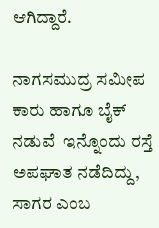ಆಗಿದ್ದಾರೆ.

ನಾಗಸಮುದ್ರ ಸಮೀಪ ಕಾರು ಹಾಗೂ ಬೈಕ್ ನಡುವೆ  ಇನ್ನೊಂದು ರಸ್ತೆ ಅಪಘಾತ ನಡೆದಿದ್ದು, ಸಾಗರ ಎಂಬ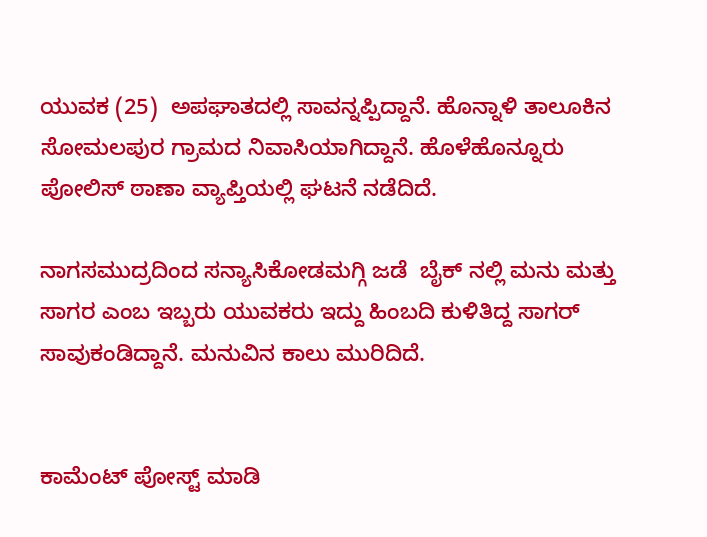ಯುವಕ (25)  ಅಪಘಾತದಲ್ಲಿ ಸಾವನ್ನಪ್ಪಿದ್ದಾನೆ. ಹೊನ್ನಾಳಿ ತಾಲೂಕಿನ ಸೋಮಲಪುರ ಗ್ರಾಮದ ನಿವಾಸಿಯಾಗಿದ್ದಾನೆ. ಹೊಳೆಹೊನ್ನೂರು ಪೋಲಿಸ್ ಠಾಣಾ ವ್ಯಾಪ್ತಿಯಲ್ಲಿ ಘಟನೆ ನಡೆದಿದೆ.

ನಾಗಸಮುದ್ರದಿಂದ ಸನ್ಯಾಸಿಕೋಡಮಗ್ಗಿ ಜಡೆ  ಬೈಕ್ ನಲ್ಲಿ ಮನು ಮತ್ತು ಸಾಗರ ಎಂಬ ಇಬ್ಬರು ಯುವಕರು ಇದ್ದು ಹಿಂಬದಿ ಕುಳಿತಿದ್ದ ಸಾಗರ್ ಸಾವುಕಂಡಿದ್ದಾನೆ. ಮನುವಿನ ಕಾಲು ಮುರಿದಿದೆ.


ಕಾಮೆಂಟ್‌‌ ಪೋಸ್ಟ್‌ ಮಾಡಿ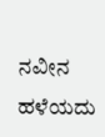ನವೀನ ಹಳೆಯದು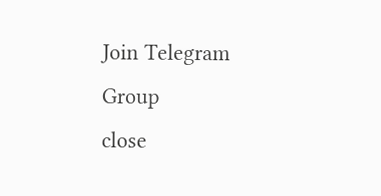Join Telegram Group
close